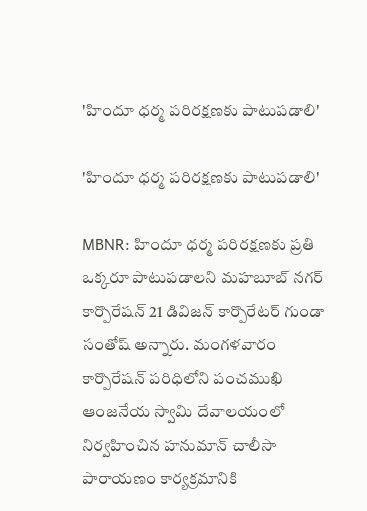'హిందూ ధర్మ పరిరక్షణకు పాటుపడాలి'

'హిందూ ధర్మ పరిరక్షణకు పాటుపడాలి'

MBNR: హిందూ ధర్మ పరిరక్షణకు ప్రతి ఒక్కరూ పాటుపడాలని మహబూబ్ నగర్ కార్పొరేషన్ 21 డివిజన్ కార్పొరేటర్ గుండా సంతోష్ అన్నారు. మంగళవారం కార్పొరేషన్ పరిధిలోని పంచముఖి ఆంజనేయ స్వామి దేవాలయంలో నిర్వహించిన హనుమాన్ చాలీసా పారాయణం కార్యక్రమానికి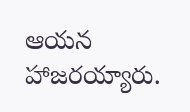ఆయన హాజరయ్యారు.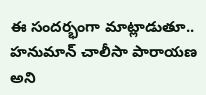ఈ సందర్భంగా మాట్లాడుతూ.. హనుమాన్ చాలీసా పారాయణ అని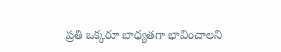ప్రతి ఒక్కరూ బాధ్యతగా భావించాలని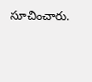సూచించారు.